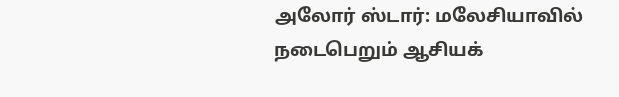அலோர் ஸ்டார்: மலேசியாவில் நடைபெறும் ஆசியக்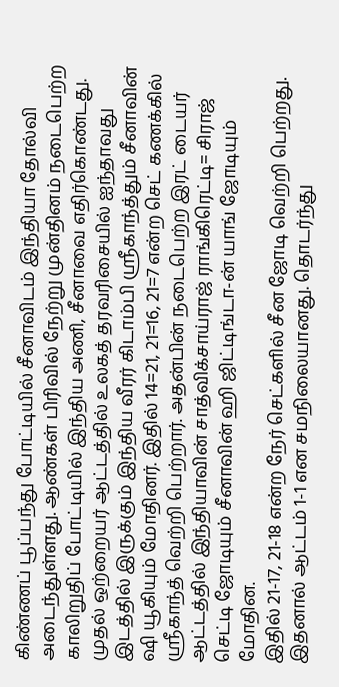கிண்ணப் பூப்பந்து போட்டியில் சீனாவிடம் இந்தியா தோல்வி அடைந்துள்ளது. ஆண்கள் பிரிவில் நேற்று முன்தினம் நடைபெற்ற காலிறுதிப் போட்டியில் இந்திய அணி, சீனாவை எதிர்கொண்டது. முதல் ஒற்றையர் ஆட்டத்தில் உலகத் தரவரிசையில் ஐந்தாவது இடத்தில் இருக்கும் இந்திய வீரர் கிடாம்பி ஸ்ரீகாந்த்தும் சீனாவின் ஷி யூகியும் மோதினர். இதில் 14=21, 21=16, 21=7 என்ற செட் கணக்கில் ஸ்ரீகாந்த் வெற்றி பெற்றார். அதன்பின் நடைபெற்ற இரட் டையர் ஆட்டத்தில் இந்தியாவின் சாத்விக்சாய்ராஜ் ராங்கிரெட்டி= சிராஜ் செட்டி ஜோடியும் சீனாவின் ஹி ஜிட்டிங்டா-ன் யாங் ஜோடியும் மோதின.
இதில் 21-17, 21-18 என்ற நேர் செட்களில் சீன ஜோடி வெற்றி பெற்றது. இதனால் ஆட்டம் 1-1 என சமநிலையானது. தொடர்ந்து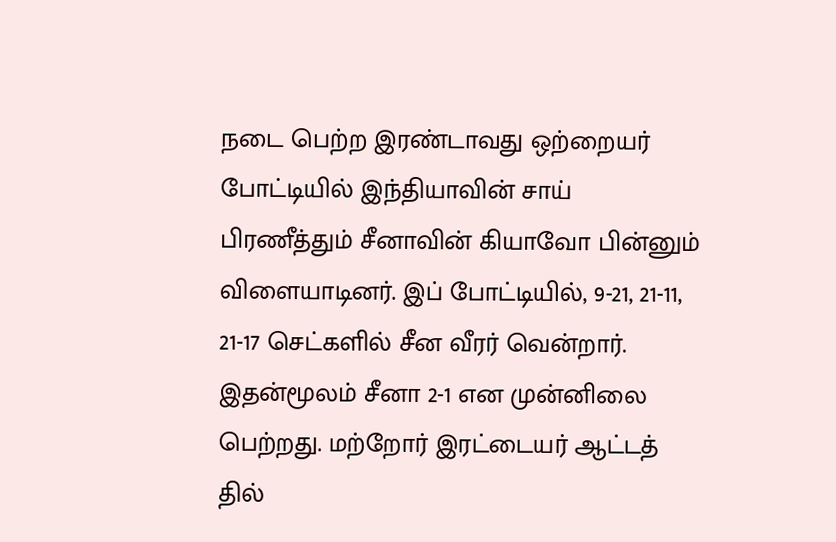நடை பெற்ற இரண்டாவது ஒற்றையர் போட்டியில் இந்தியாவின் சாய் பிரணீத்தும் சீனாவின் கியாவோ பின்னும் விளையாடினர். இப் போட்டியில், 9-21, 21-11, 21-17 செட்களில் சீன வீரர் வென்றார். இதன்மூலம் சீனா 2-1 என முன்னிலை பெற்றது. மற்றோர் இரட்டையர் ஆட்டத் தில்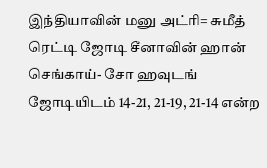இந்தியாவின் மனு அட்ரி= சுமீத் ரெட்டி ஜோடி சீனாவின் ஹான் செங்காய்- சோ ஹவுடங் ஜோடியிடம் 14-21, 21-19, 21-14 என்ற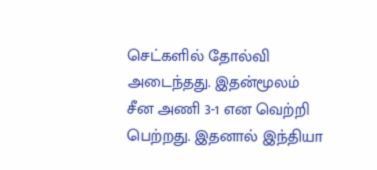செட்களில் தோல்வி அடைந்தது. இதன்மூலம் சீன அணி 3-1 என வெற்றி பெற்றது. இதனால் இந்தியா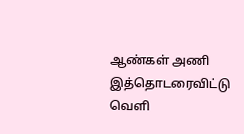ஆண்கள் அணி இத்தொடரைவிட்டு வெளி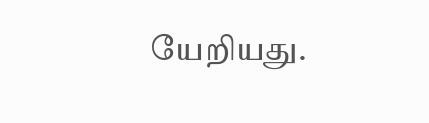யேறியது.